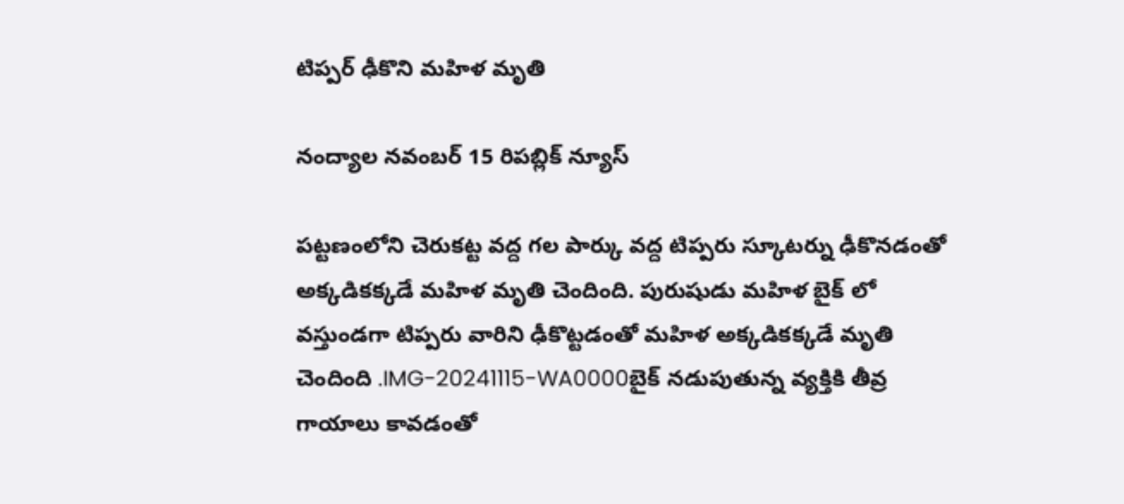టిప్పర్ ఢీకొని మహిళ మృతి

నంద్యాల నవంబర్ 15 రిపబ్లిక్ న్యూస్

పట్టణంలోని చెరుకట్ట వద్ద గల పార్కు వద్ద టిప్పరు స్కూటర్ను ఢీకొనడంతో అక్కడికక్కడే మహిళ మృతి చెందింది. పురుషుడు మహిళ బైక్ లో వస్తుండగా టిప్పరు వారిని ఢీకొట్టడంతో మహిళ అక్కడికక్కడే మృతి చెందింది .IMG-20241115-WA0000బైక్ నడుపుతున్న వ్యక్తికి తీవ్ర గాయాలు కావడంతో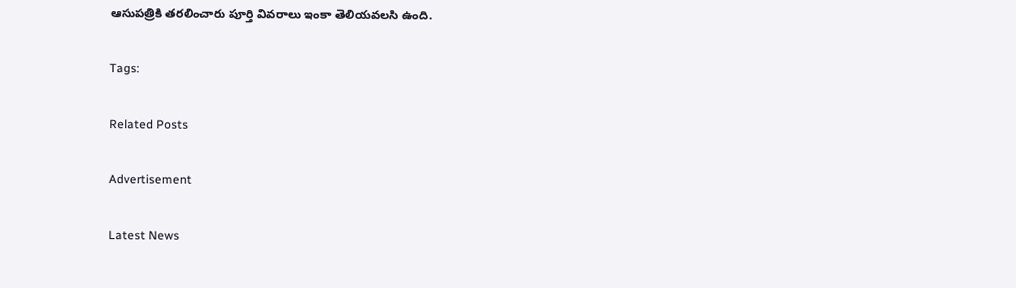ఆసుపత్రికి తరలించారు పూర్తి వివరాలు ఇంకా తెలియవలసి ఉంది.

Tags:

Related Posts

Advertisement

Latest News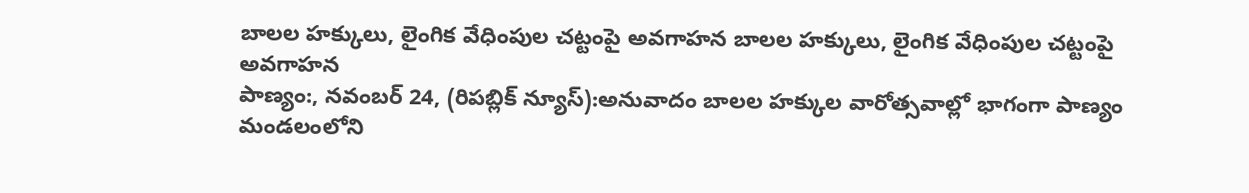బాలల హక్కులు, లైంగిక వేధింపుల చట్టంపై అవగాహన బాలల హక్కులు, లైంగిక వేధింపుల చట్టంపై అవగాహన
పాణ్యం:, నవంబర్ 24, (రిపబ్లిక్ న్యూస్):అనువాదం బాలల హక్కుల వారోత్సవాల్లో భాగంగా పాణ్యం మండలంలోని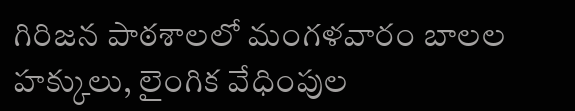గిరిజన పాఠశాలలో మంగళవారం బాలల హక్కులు, లైంగిక వేధింపుల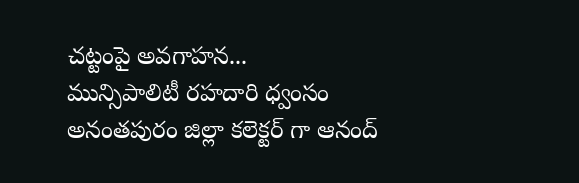చట్టంపై అవగాహన...
మున్సిపాలిటీ రహదారి ధ్వంసం
అనంతపురం జిల్లా కలెక్టర్ గా ఆనంద్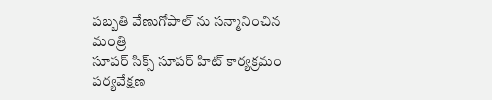పబ్బతి వేణుగోపాల్ ను సన్మానించిన మంత్రి
సూపర్ సిక్స్ సూపర్ హిట్ కార్యక్రమం పర్యవేక్షణ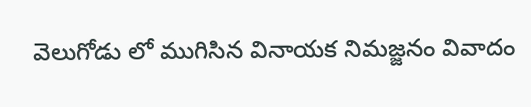వెలుగోడు లో ముగిసిన వినాయక నిమజ్జనం వివాదం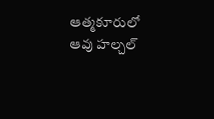ఆత్మకూరులో ఆవు హల్చల్